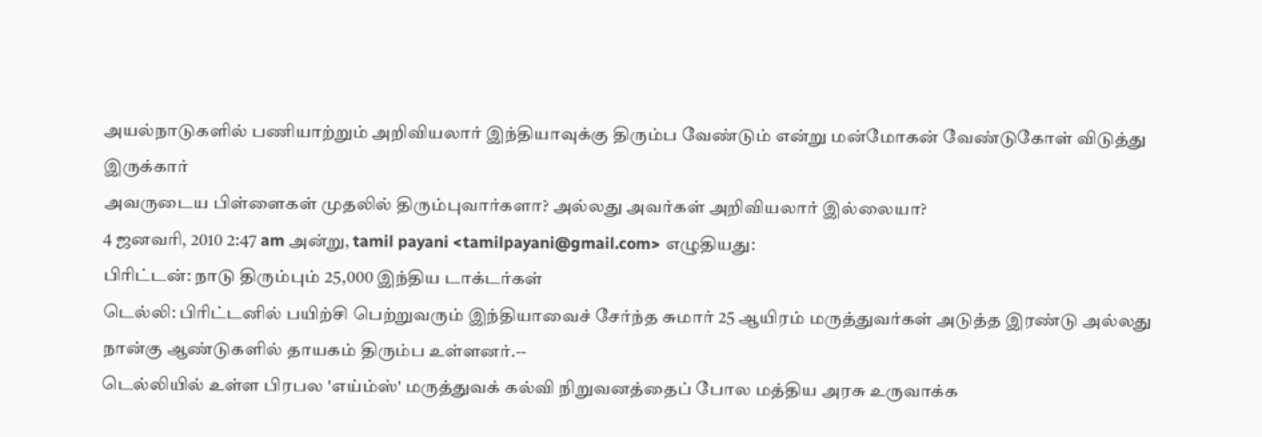அயல்நாடுகளில் பணியாற்றும் அறிவியலார் இந்தியாவுக்கு திரும்ப வேண்டும் என்று மன்மோகன் வேண்டுகோள் விடுத்து இருக்கார்
அவருடைய பிள்ளைகள் முதலில் திரும்புவார்களா? அல்லது அவர்கள் அறிவியலார் இல்லையா?
4 ஜனவரி, 2010 2:47 am அன்று, tamil payani <tamilpayani@gmail.com> எழுதியது:
பிரிட்டன்: நாடு திரும்பும் 25,000 இந்திய டாக்டர்கள்
டெல்லி: பிரிட்டனில் பயிற்சி பெற்றுவரும் இந்தியாவைச் சேர்ந்த சுமார் 25 ஆயிரம் மருத்துவர்கள் அடுத்த இரண்டு அல்லது நான்கு ஆண்டுகளில் தாயகம் திரும்ப உள்ளனர்.--
டெல்லியில் உள்ள பிரபல 'எய்ம்ஸ்' மருத்துவக் கல்வி நிறுவனத்தைப் போல மத்திய அரசு உருவாக்க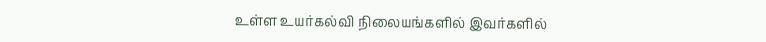உள்ள உயர்கல்வி நிலையங்களில் இவர்களில்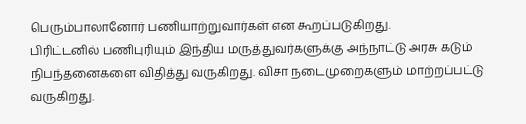பெரும்பாலானோர் பணியாற்றுவார்கள் என கூறப்படுகிறது.
பிரிட்டனில் பணிபுரியும் இந்திய மருத்துவர்களுக்கு அந்நாட்டு அரசு கடும் நிபந்தனைகளை விதித்து வருகிறது. விசா நடைமுறைகளும் மாற்றப்பட்டு வருகிறது.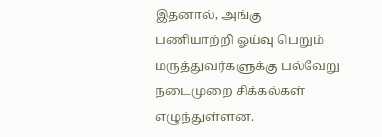இதனால், அங்கு பணியாற்றி ஓய்வு பெறும் மருத்துவர்களுக்கு பல்வேறு நடைமுறை சிக்கல்கள் எழுந்துள்ளன.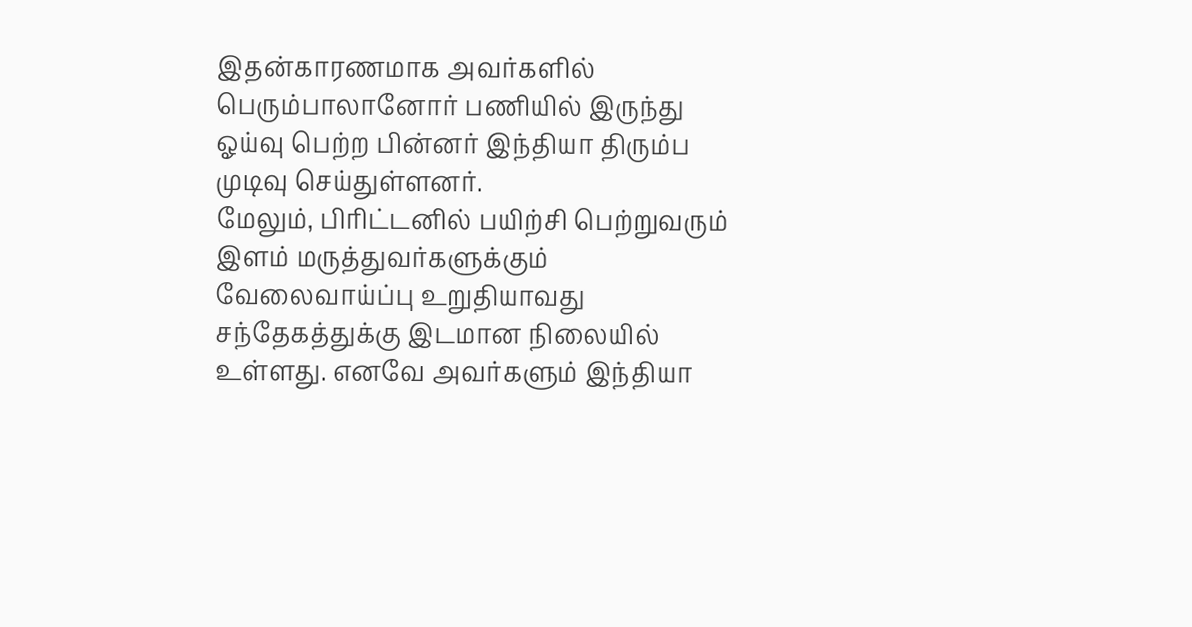இதன்காரணமாக அவர்களில் பெரும்பாலானோர் பணியில் இருந்து ஓய்வு பெற்ற பின்னர் இந்தியா திரும்ப முடிவு செய்துள்ளனர்.
மேலும், பிரிட்டனில் பயிற்சி பெற்றுவரும் இளம் மருத்துவர்களுக்கும் வேலைவாய்ப்பு உறுதியாவது சந்தேகத்துக்கு இடமான நிலையில் உள்ளது. எனவே அவர்களும் இந்தியா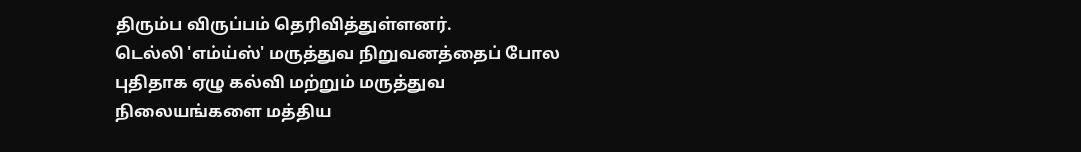திரும்ப விருப்பம் தெரிவித்துள்ளனர்.
டெல்லி 'எம்ய்ஸ்' மருத்துவ நிறுவனத்தைப் போல புதிதாக ஏழு கல்வி மற்றும் மருத்துவ நிலையங்களை மத்திய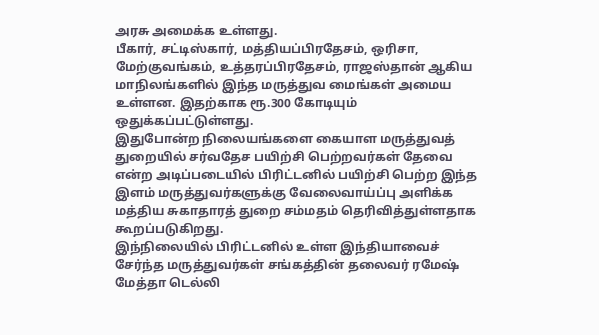அரசு அமைக்க உள்ளது.
பீகார், சட்டிஸ்கார், மத்தியப்பிரதேசம், ஒரிசா, மேற்குவங்கம், உத்தரப்பிரதேசம், ராஜஸ்தான் ஆகிய மாநிலங்களில் இந்த மருத்துவ மைங்கள் அமைய உள்ளன. இதற்காக ரூ.300 கோடியும் ஒதுக்கப்பட்டுள்ளது.
இதுபோன்ற நிலையங்களை கையாள மருத்துவத் துறையில் சர்வதேச பயிற்சி பெற்றவர்கள் தேவை என்ற அடிப்படையில் பிரிட்டனில் பயிற்சி பெற்ற இந்த இளம் மருத்துவர்களுக்கு வேலைவாய்ப்பு அளிக்க மத்திய சுகாதாரத் துறை சம்மதம் தெரிவித்துள்ளதாக கூறப்படுகிறது.
இந்நிலையில் பிரிட்டனில் உள்ள இந்தியாவைச் சேர்ந்த மருத்துவர்கள் சங்கத்தின் தலைவர் ரமேஷ் மேத்தா டெல்லி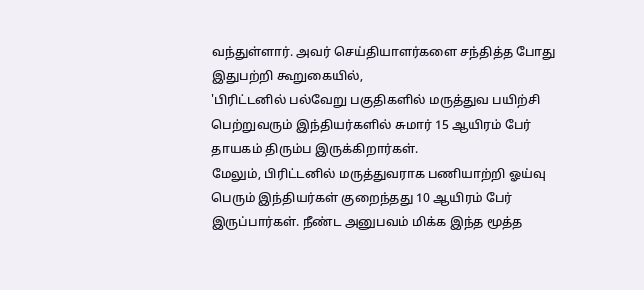வந்துள்ளார். அவர் செய்தியாளர்களை சந்தித்த போது இதுபற்றி கூறுகையில்,
'பிரிட்டனில் பல்வேறு பகுதிகளில் மருத்துவ பயிற்சி பெற்றுவரும் இந்தியர்களில் சுமார் 15 ஆயிரம் பேர் தாயகம் திரும்ப இருக்கிறார்கள்.
மேலும், பிரிட்டனில் மருத்துவராக பணியாற்றி ஓய்வு பெரும் இந்தியர்கள் குறைந்தது 10 ஆயிரம் பேர் இருப்பார்கள். நீண்ட அனுபவம் மிக்க இந்த மூத்த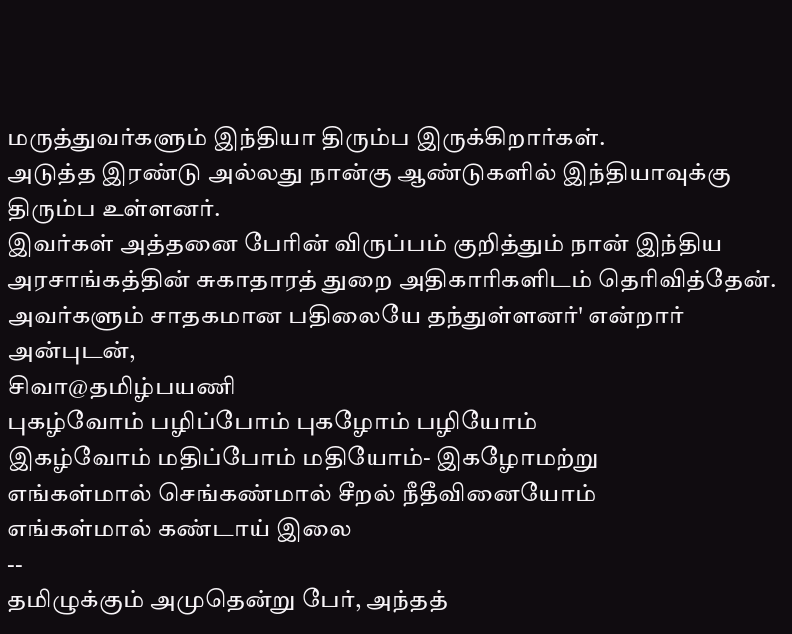மருத்துவர்களும் இந்தியா திரும்ப இருக்கிறார்கள்.
அடுத்த இரண்டு அல்லது நான்கு ஆண்டுகளில் இந்தியாவுக்கு திரும்ப உள்ளனர்.
இவர்கள் அத்தனை பேரின் விருப்பம் குறித்தும் நான் இந்திய அரசாங்கத்தின் சுகாதாரத் துறை அதிகாரிகளிடம் தெரிவித்தேன். அவர்களும் சாதகமான பதிலையே தந்துள்ளனர்' என்றார்
அன்புடன்,
சிவா@தமிழ்பயணி
புகழ்வோம் பழிப்போம் புகழோம் பழியோம்
இகழ்வோம் மதிப்போம் மதியோம்- இகழோமற்று
எங்கள்மால் செங்கண்மால் சீறல் நீதீவினையோம்
எங்கள்மால் கண்டாய் இலை
--
தமிழுக்கும் அமுதென்று பேர், அந்தத்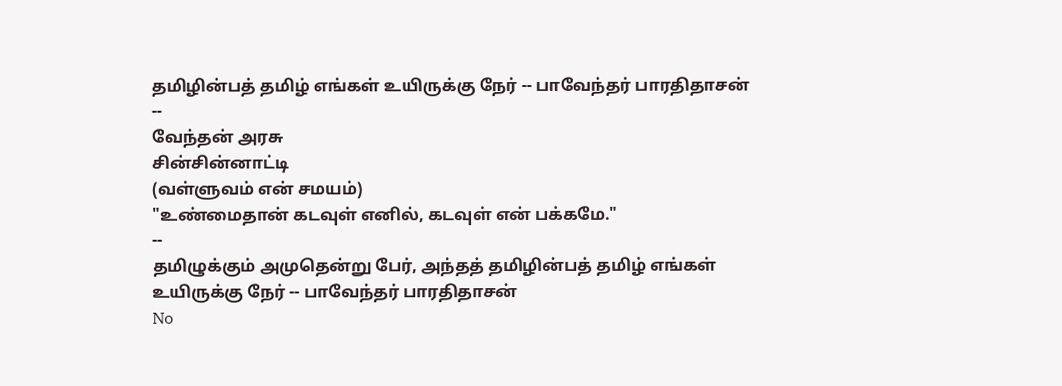தமிழின்பத் தமிழ் எங்கள் உயிருக்கு நேர் -- பாவேந்தர் பாரதிதாசன்
--
வேந்தன் அரசு
சின்சின்னாட்டி
(வள்ளுவம் என் சமயம்)
"உண்மைதான் கடவுள் எனில், கடவுள் என் பக்கமே."
--
தமிழுக்கும் அமுதென்று பேர், அந்தத் தமிழின்பத் தமிழ் எங்கள் உயிருக்கு நேர் -- பாவேந்தர் பாரதிதாசன்
No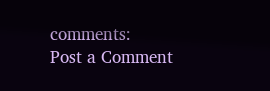comments:
Post a Comment